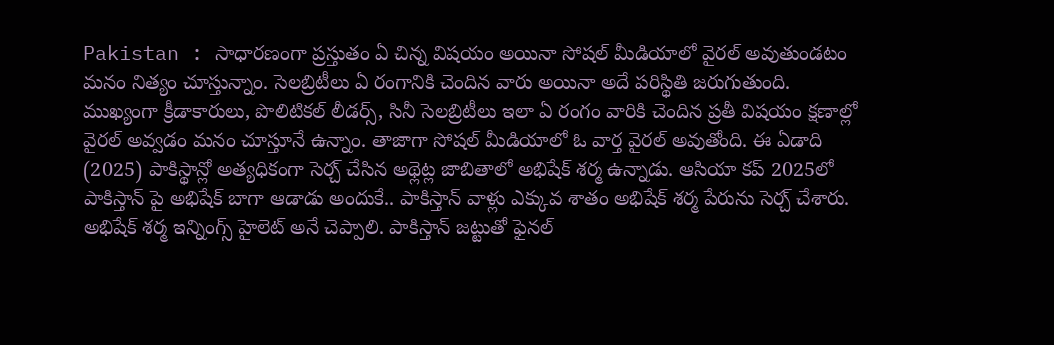Pakistan : సాధారణంగా ప్రస్తుతం ఏ చిన్న విషయం అయినా సోషల్ మీడియాలో వైరల్ అవుతుండటం మనం నిత్యం చూస్తున్నాం. సెలబ్రిటీలు ఏ రంగానికి చెందిన వారు అయినా అదే పరిస్థితి జరుగుతుంది. ముఖ్యంగా క్రీడాకారులు, పొలిటికల్ లీడర్స్, సినీ సెలబ్రిటీలు ఇలా ఏ రంగం వారికి చెందిన ప్రతీ విషయం క్షణాల్లో వైరల్ అవ్వడం మనం చూస్తూనే ఉన్నాం. తాజాగా సోషల్ మీడియాలో ఓ వార్త వైరల్ అవుతోంది. ఈ ఏడాది (2025) పాకిస్థాన్లో అత్యధికంగా సెర్చ్ చేసిన అథ్లెట్ల జాబితాలో అభిషేక్ శర్మ ఉన్నాడు. ఆసియా కప్ 2025లో పాకిస్తాన్ పై అభిషేక్ బాగా ఆడాడు అందుకే.. పాకిస్తాన్ వాళ్లు ఎక్కువ శాతం అభిషేక్ శర్మ పేరును సెర్చ్ చేశారు. అభిషేక్ శర్మ ఇన్నింగ్స్ హైలెట్ అనే చెప్పాలి. పాకిస్తాన్ జట్టుతో ఫైనల్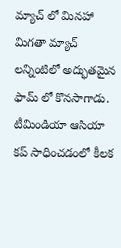మ్యాచ్ లో మినహా మిగతా మ్యాచ్ లన్నింటిలో అద్భుతమైన ఫామ్ లో కొనసాగాడు. టీమిండియా ఆసియా కప్ సాధించడంలో కీలక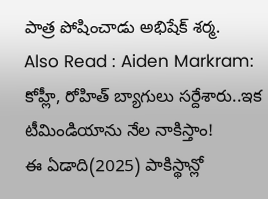పాత్ర పోషించాడు అభిషేక్ శర్మ.
Also Read : Aiden Markram: కోహ్లీ, రోహిత్ బ్యాగులు సర్దేశారు..ఇక టీమిండియాను నేల నాకిస్తాం!
ఈ ఏడాది(2025) పాకిస్థాన్లో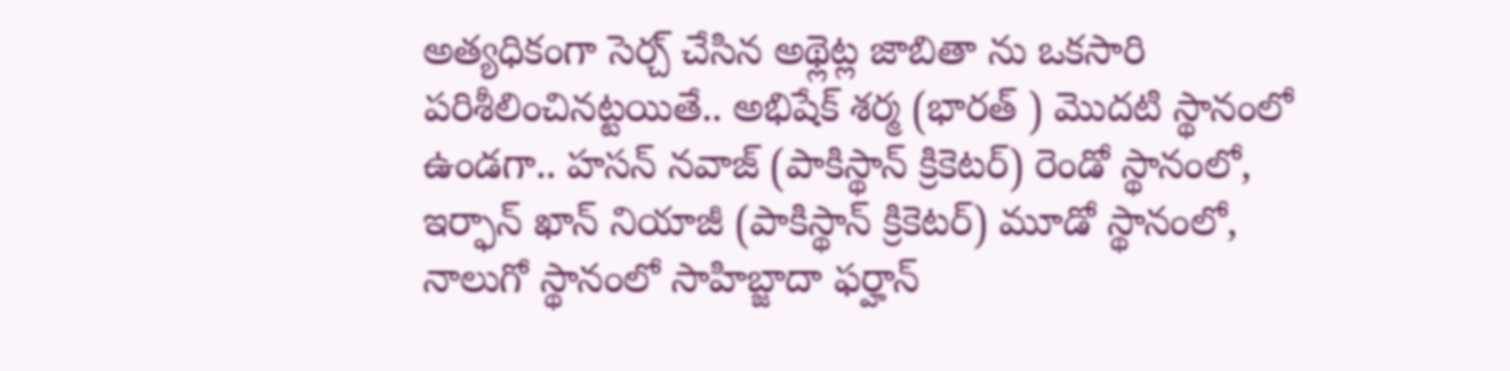అత్యధికంగా సెర్చ్ చేసిన అథ్లెట్ల జాబితా ను ఒకసారి పరిశీలించినట్టయితే.. అభిషేక్ శర్మ (భారత్ ) మొదటి స్థానంలో ఉండగా.. హసన్ నవాజ్ (పాకిస్థాన్ క్రికెటర్) రెండో స్థానంలో, ఇర్ఫాన్ ఖాన్ నియాజీ (పాకిస్థాన్ క్రికెటర్) మూడో స్థానంలో, నాలుగో స్థానంలో సాహిబ్జాదా ఫర్హాన్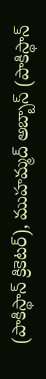(పాకిస్థాన్ క్రికెటర్), ముహమ్మద్ అబ్బాస్ (పాకిస్థాన్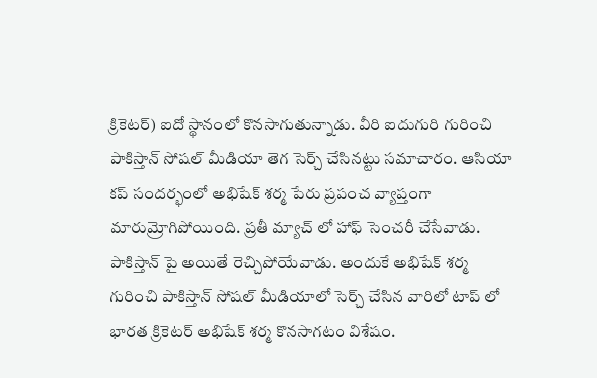క్రికెటర్) ఐదో స్థానంలో కొనసాగుతున్నాడు. వీరి ఐదుగురి గురించి పాకిస్తాన్ సోషల్ మీడియా తెగ సెర్చ్ చేసినట్టు సమాచారం. ఆసియా కప్ సందర్భంలో అభిషేక్ శర్మ పేరు ప్రపంచ వ్యాప్తంగా మారుమ్రోగిపోయింది. ప్రతీ మ్యాచ్ లో హాఫ్ సెంచరీ చేసేవాడు. పాకిస్తాన్ పై అయితే రెచ్చిపోయేవాడు. అందుకే అభిషేక్ శర్మ గురించి పాకిస్తాన్ సోషల్ మీడియాలో సెర్చ్ చేసిన వారిలో టాప్ లో భారత క్రికెటర్ అభిషేక్ శర్మ కొనసాగటం విశేషం.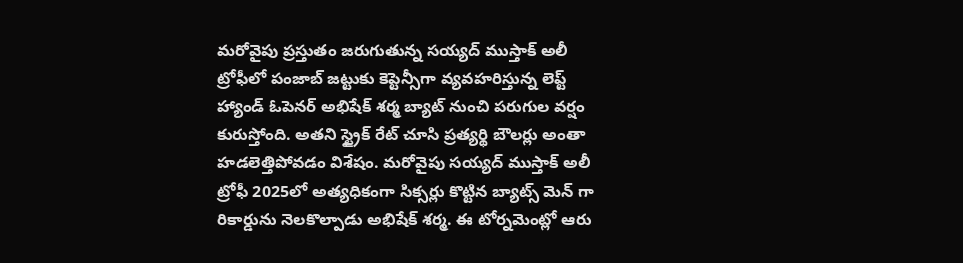మరోవైపు ప్రస్తుతం జరుగుతున్న సయ్యద్ ముస్తాక్ అలీ ట్రోఫీలో పంజాబ్ జట్టుకు కెప్టెన్సీగా వ్యవహరిస్తున్న లెప్ట్ హ్యాండ్ ఓపెనర్ అభిషేక్ శర్మ బ్యాట్ నుంచి పరుగుల వర్షం కురుస్తోంది. అతని స్ట్రైక్ రేట్ చూసి ప్రత్యర్థి బౌలర్లు అంతా హడలెత్తిపోవడం విశేషం. మరోవైపు సయ్యద్ ముస్తాక్ అలీ ట్రోఫీ 2025లో అత్యధికంగా సిక్సర్లు కొట్టిన బ్యాట్స్ మెన్ గా రికార్డును నెలకొల్పాడు అభిషేక్ శర్మ. ఈ టోర్నమెంట్లో ఆరు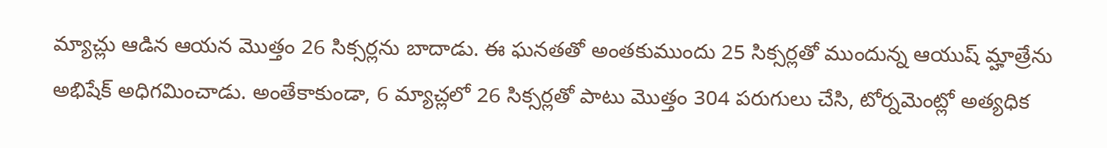మ్యాచ్లు ఆడిన ఆయన మొత్తం 26 సిక్సర్లను బాదాడు. ఈ ఘనతతో అంతకుముందు 25 సిక్సర్లతో ముందున్న ఆయుష్ మ్హాత్రేను అభిషేక్ అధిగమించాడు. అంతేకాకుండా, 6 మ్యాచ్లలో 26 సిక్సర్లతో పాటు మొత్తం 304 పరుగులు చేసి, టోర్నమెంట్లో అత్యధిక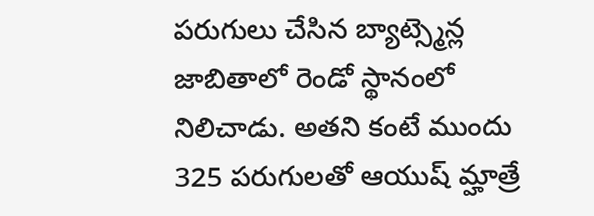పరుగులు చేసిన బ్యాట్స్మెన్ల జాబితాలో రెండో స్థానంలో నిలిచాడు. అతని కంటే ముందు 325 పరుగులతో ఆయుష్ మ్హాత్రే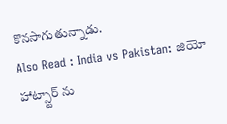కొనసాగుతున్నాడు.
Also Read : India vs Pakistan: జియో హాట్స్టార్ ను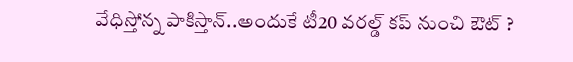వేధిస్తోన్న పాకిస్తాన్..అందుకే టీ20 వరల్డ్ కప్ నుంచి ఔట్ ?